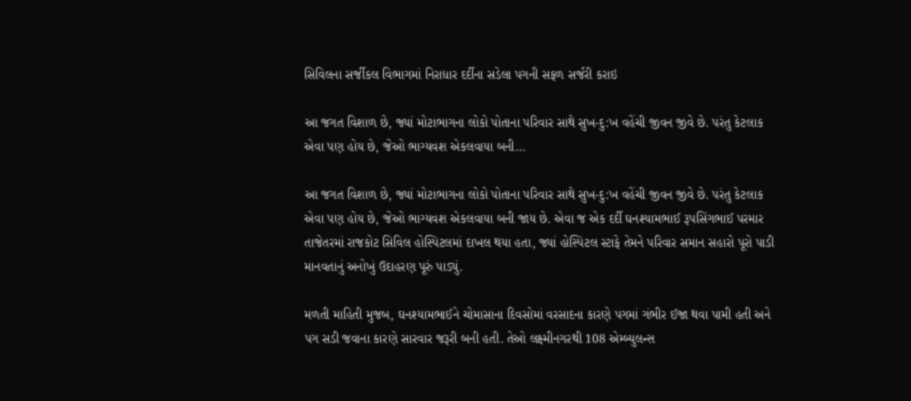સિવિલના સર્જીકલ વિભાગમાં નિરાધાર દર્દીના સડેલા પગની સફળ સર્જરી કરાઇ

આ જગત વિશાળ છે, જ્યાં મોટાભાગના લોકો પોતાના પરિવાર સાથે સુખ-દુ:ખ વહેંચી જીવન જીવે છે. પરંતુ કેટલાક એવા પણ હોય છે, જેઓ ભાગ્યવશ એકલવાયા બની…

આ જગત વિશાળ છે, જ્યાં મોટાભાગના લોકો પોતાના પરિવાર સાથે સુખ-દુ:ખ વહેંચી જીવન જીવે છે. પરંતુ કેટલાક એવા પણ હોય છે, જેઓ ભાગ્યવશ એકલવાયા બની જાય છે. એવા જ એક દર્દી ઘનશ્યામભાઈ રૂપસિંગભાઈ પરમાર તાજેતરમાં રાજકોટ સિવિલ હોસ્પિટલમાં દાખલ થયા હતા, જ્યાં હોસ્પિટલ સ્ટાફે તેમને પરિવાર સમાન સહારો પૂરો પાડી માનવતાનું અનોખું ઉદાહરણ પૂરું પાડ્યું.

મળતી માહિતી મુજબ, ઘનશ્યામભાઈને ચોમાસાના દિવસોમાં વરસાદના કારણે પગમાં ગંભીર ઈજા થવા પામી હતી અને પગ સડી જવાના કારણે સારવાર જરૂરી બની હતી. તેઓ લક્ષ્મીનગરથી 108 એમ્બ્યુલન્સ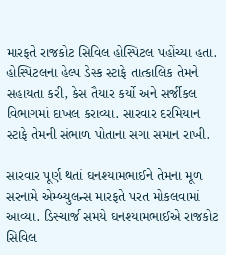મારફતે રાજકોટ સિવિલ હોસ્પિટલ પહોંચ્યા હતા. હોસ્પિટલના હેલ્પ ડેસ્ક સ્ટાફે તાત્કાલિક તેમને સહાયતા કરી, કેસ તૈયાર કર્યો અને સર્જીકલ વિભાગમાં દાખલ કરાવ્યા. સારવાર દરમિયાન સ્ટાફે તેમની સંભાળ પોતાના સગા સમાન રાખી.

સારવાર પૂર્ણ થતાં ઘનશ્યામભાઈને તેમના મૂળ સરનામે એમ્બ્યુલન્સ મારફતે પરત મોકલવામાં આવ્યા. ડિસ્ચાર્જ સમયે ઘનશ્યામભાઈએ રાજકોટ સિવિલ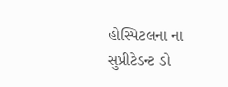હોસ્પિટલના ના સુપ્રીટેડન્ટ ડો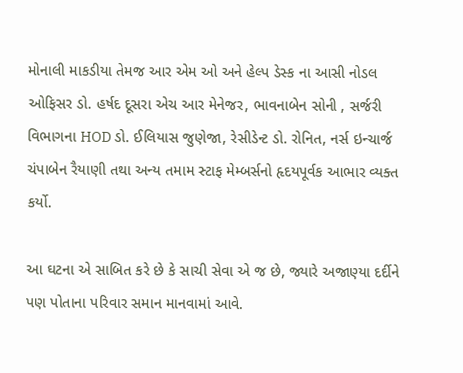મોનાલી માકડીયા તેમજ આર એમ ઓ અને હેલ્પ ડેસ્ક ના આસી નોડલ ઓફિસર ડો. હર્ષદ દૂસરા એચ આર મેનેજર, ભાવનાબેન સોની , સર્જરી વિભાગના HOD ડો. ઈલિયાસ જુણેજા, રેસીડેન્ટ ડો. રોનિત, નર્સ ઇન્ચાર્જ ચંપાબેન રૈયાણી તથા અન્ય તમામ સ્ટાફ મેમ્બર્સનો હૃદયપૂર્વક આભાર વ્યક્ત કર્યો.

આ ઘટના એ સાબિત કરે છે કે સાચી સેવા એ જ છે, જ્યારે અજાણ્યા દર્દીને પણ પોતાના પરિવાર સમાન માનવામાં આવે.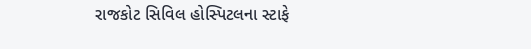રાજકોટ સિવિલ હોસ્પિટલના સ્ટાફે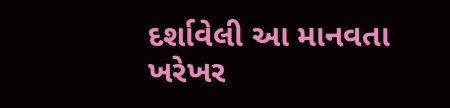દર્શાવેલી આ માનવતા ખરેખર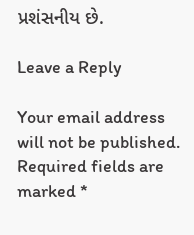પ્રશંસનીય છે.

Leave a Reply

Your email address will not be published. Required fields are marked *